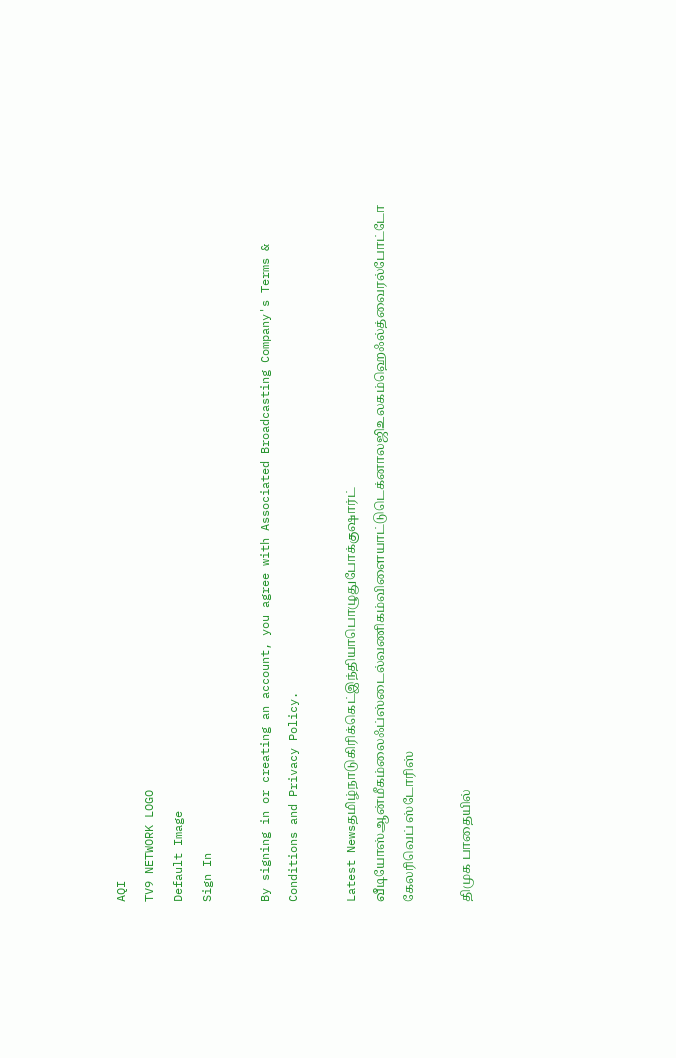AQI
TV9 NETWORK LOGO
Default Image
Sign In

By signing in or creating an account, you agree with Associated Broadcasting Company's Terms & Conditions and Privacy Policy.

Latest Newsதமிழ்நாடுகிரிக்கெட்இந்தியாபொழுதுபோக்குஷார்ட் வீடியோஸ்ஆன்மீகம்லைஃப்ஸ்டைல்வணிகம்விளையாட்டுடெக்னாலஜிஉலகம்ஹெஃல்த்வைரல்போட்டோ கேலரிவெப் ஸ்டோரிஸ்

திமுக பாதையில்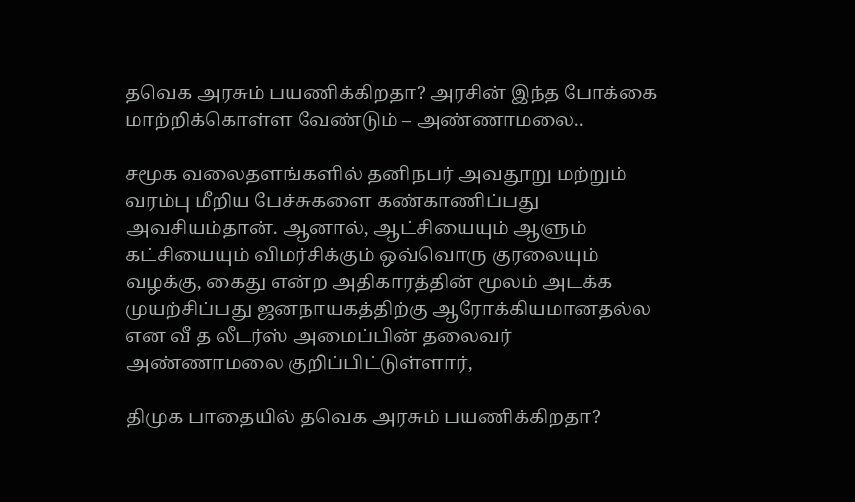தவெக அரசும் பயணிக்கிறதா? அரசின் இந்த போக்கை மாற்றிக்கொள்ள வேண்டும் – அண்ணாமலை..

சமூக வலைதளங்களில் தனிநபர் அவதூறு மற்றும் வரம்பு மீறிய பேச்சுகளை கண்காணிப்பது அவசியம்தான். ஆனால், ஆட்சியையும் ஆளும் கட்சியையும் விமர்சிக்கும் ஒவ்வொரு குரலையும் வழக்கு, கைது என்ற அதிகாரத்தின் மூலம் அடக்க முயற்சிப்பது ஜனநாயகத்திற்கு ஆரோக்கியமானதல்ல என வீ த லீடர்ஸ் அமைப்பின் தலைவர் அண்ணாமலை குறிப்பிட்டுள்ளார்,

திமுக பாதையில் தவெக அரசும் பயணிக்கிறதா?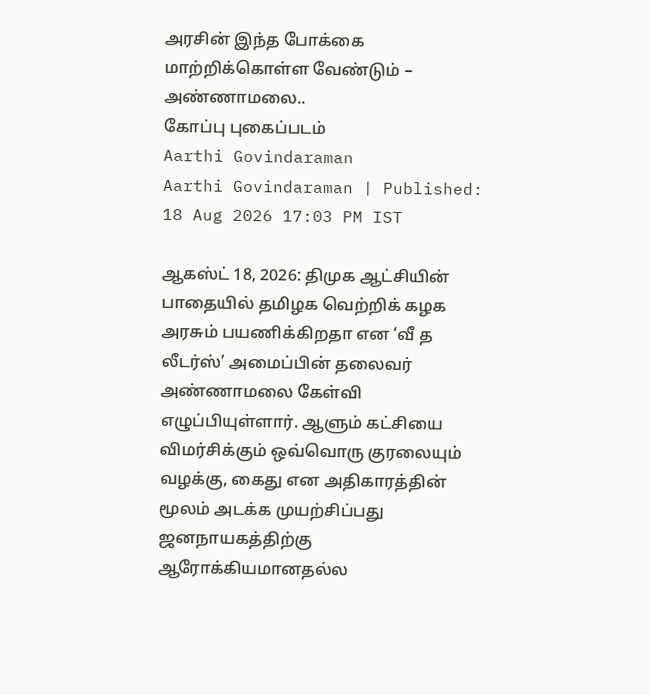அரசின் இந்த போக்கை மாற்றிக்கொள்ள வேண்டும் – அண்ணாமலை..
கோப்பு புகைப்படம்
Aarthi Govindaraman
Aarthi Govindaraman | Published: 18 Aug 2026 17:03 PM IST

ஆகஸ்ட் 18, 2026: திமுக ஆட்சியின் பாதையில் தமிழக வெற்றிக் கழக அரசும் பயணிக்கிறதா என ‘வீ த லீடர்ஸ்’ அமைப்பின் தலைவர் அண்ணாமலை கேள்வி எழுப்பியுள்ளார். ஆளும் கட்சியை விமர்சிக்கும் ஒவ்வொரு குரலையும் வழக்கு, கைது என அதிகாரத்தின் மூலம் அடக்க முயற்சிப்பது ஜனநாயகத்திற்கு ஆரோக்கியமானதல்ல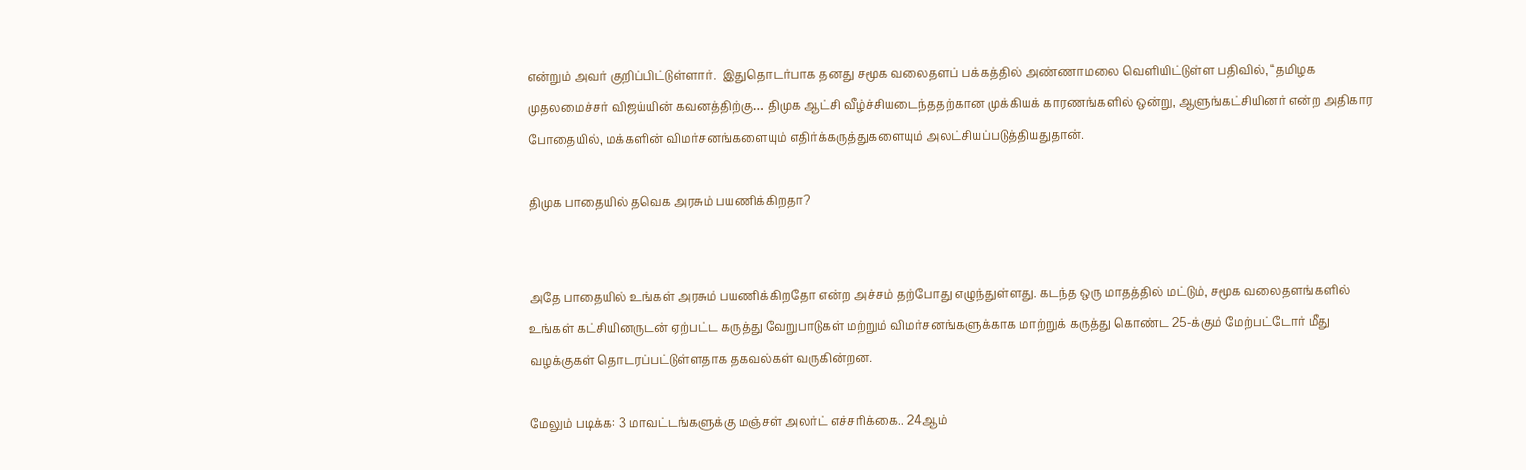என்றும் அவர் குறிப்பிட்டுள்ளார்.  இதுதொடர்பாக தனது சமூக வலைதளப் பக்கத்தில் அண்ணாமலை வெளியிட்டுள்ள பதிவில், “தமிழக முதலமைச்சர் விஜய்யின் கவனத்திற்கு… திமுக ஆட்சி வீழ்ச்சியடைந்ததற்கான முக்கியக் காரணங்களில் ஒன்று, ஆளுங்கட்சியினர் என்ற அதிகார போதையில், மக்களின் விமர்சனங்களையும் எதிர்க்கருத்துகளையும் அலட்சியப்படுத்தியதுதான்.

திமுக பாதையில் தவெக அரசும் பயணிக்கிறதா?


அதே பாதையில் உங்கள் அரசும் பயணிக்கிறதோ என்ற அச்சம் தற்போது எழுந்துள்ளது. கடந்த ஒரு மாதத்தில் மட்டும், சமூக வலைதளங்களில் உங்கள் கட்சியினருடன் ஏற்பட்ட கருத்து வேறுபாடுகள் மற்றும் விமர்சனங்களுக்காக மாற்றுக் கருத்து கொண்ட 25-க்கும் மேற்பட்டோர் மீது வழக்குகள் தொடரப்பட்டுள்ளதாக தகவல்கள் வருகின்றன.

மேலும் படிக்க: 3 மாவட்டங்களுக்கு மஞ்சள் அலர்ட் எச்சரிக்கை.. 24ஆம்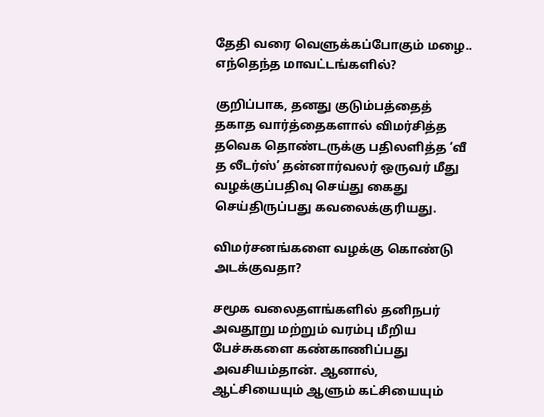தேதி வரை வெளுக்கப்போகும் மழை.. எந்தெந்த மாவட்டங்களில்?

குறிப்பாக, தனது குடும்பத்தைத் தகாத வார்த்தைகளால் விமர்சித்த தவெக தொண்டருக்கு பதிலளித்த ‘வீ த லீடர்ஸ்’ தன்னார்வலர் ஒருவர் மீது வழக்குப்பதிவு செய்து கைது செய்திருப்பது கவலைக்குரியது.

விமர்சனங்களை வழக்கு கொண்டு அடக்குவதா?

சமூக வலைதளங்களில் தனிநபர் அவதூறு மற்றும் வரம்பு மீறிய பேச்சுகளை கண்காணிப்பது அவசியம்தான். ஆனால், ஆட்சியையும் ஆளும் கட்சியையும்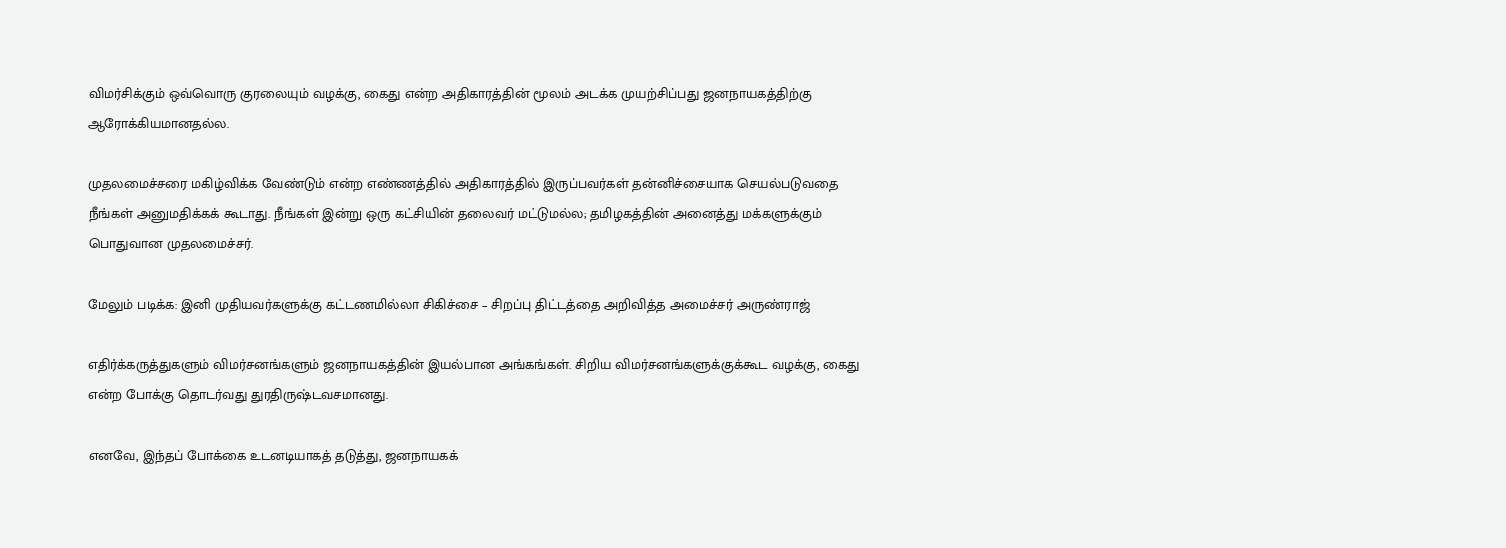விமர்சிக்கும் ஒவ்வொரு குரலையும் வழக்கு, கைது என்ற அதிகாரத்தின் மூலம் அடக்க முயற்சிப்பது ஜனநாயகத்திற்கு ஆரோக்கியமானதல்ல.

முதலமைச்சரை மகிழ்விக்க வேண்டும் என்ற எண்ணத்தில் அதிகாரத்தில் இருப்பவர்கள் தன்னிச்சையாக செயல்படுவதை நீங்கள் அனுமதிக்கக் கூடாது. நீங்கள் இன்று ஒரு கட்சியின் தலைவர் மட்டுமல்ல; தமிழகத்தின் அனைத்து மக்களுக்கும் பொதுவான முதலமைச்சர்.

மேலும் படிக்க: இனி முதியவர்களுக்கு கட்டணமில்லா சிகிச்சை – சிறப்பு திட்டத்தை அறிவித்த அமைச்சர் அருண்ராஜ்

எதிர்க்கருத்துகளும் விமர்சனங்களும் ஜனநாயகத்தின் இயல்பான அங்கங்கள். சிறிய விமர்சனங்களுக்குக்கூட வழக்கு, கைது என்ற போக்கு தொடர்வது துரதிருஷ்டவசமானது.

எனவே, இந்தப் போக்கை உடனடியாகத் தடுத்து, ஜனநாயகக்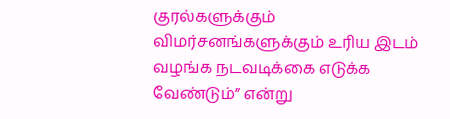குரல்களுக்கும் விமர்சனங்களுக்கும் உரிய இடம் வழங்க நடவடிக்கை எடுக்க வேண்டும்” என்று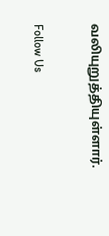வலியுறுத்தியுள்ளார்.

Follow Us